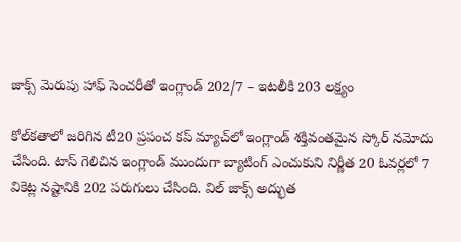జాక్స్‌ మెరుపు హాఫ్ సెంచరీతో ఇంగ్లాండ్‌ 202/7 – ఇటలీకి 203 లక్ష్యం

కోల్‌కతాలో జరిగిన టీ20 ప్రపంచ కప్ మ్యాచ్‌లో ఇంగ్లాండ్‌ శక్తివంతమైన స్కోర్ నమోదు చేసింది. టాస్ గెలిచిన ఇంగ్లాండ్‌ ముందుగా బ్యాటింగ్ ఎంచుకుని నిర్ణీత 20 ఓవర్లలో 7 వికెట్ల నష్టానికి 202 పరుగులు చేసింది. విల్ జాక్స్‌ అద్భుత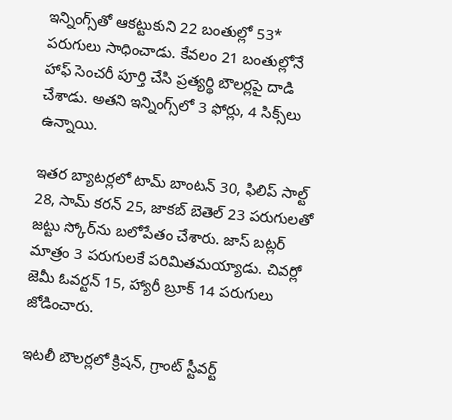ఇన్నింగ్స్‌తో ఆకట్టుకుని 22 బంతుల్లో 53* పరుగులు సాధించాడు. కేవలం 21 బంతుల్లోనే హాఫ్ సెంచరీ పూర్తి చేసి ప్రత్యర్థి బౌలర్లపై దాడి చేశాడు. అతని ఇన్నింగ్స్‌లో 3 ఫోర్లు, 4 సిక్స్‌లు ఉన్నాయి.

ఇతర బ్యాటర్లలో టామ్ బాంటన్ 30, ఫిలిప్ సాల్ట్ 28, సామ్ కరన్ 25, జాకబ్ బెతెల్ 23 పరుగులతో జట్టు స్కోర్‌ను బలోపేతం చేశారు. జాస్ బట్లర్ మాత్రం 3 పరుగులకే పరిమితమయ్యాడు. చివర్లో జెమీ ఓవర్టన్ 15, హ్యారీ బ్రూక్ 14 పరుగులు జోడించారు.

ఇటలీ బౌలర్లలో క్రిషన్, గ్రాంట్ స్టీవర్ట్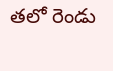తలో రెండు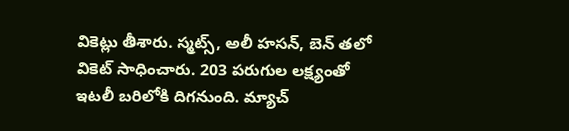వికెట్లు తీశారు. స్మట్స్‌, అలీ హసన్, బెన్ తలో వికెట్ సాధించారు. 203 పరుగుల లక్ష్యంతో ఇటలీ బరిలోకి దిగనుంది. మ్యాచ్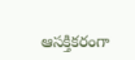ఆసక్తికరంగా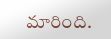మారింది.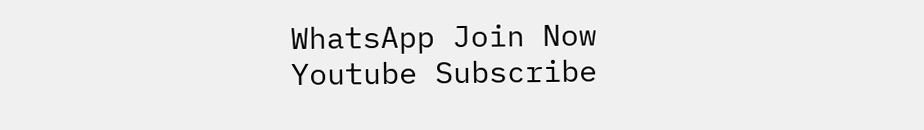WhatsApp Join Now
Youtube Subscribe